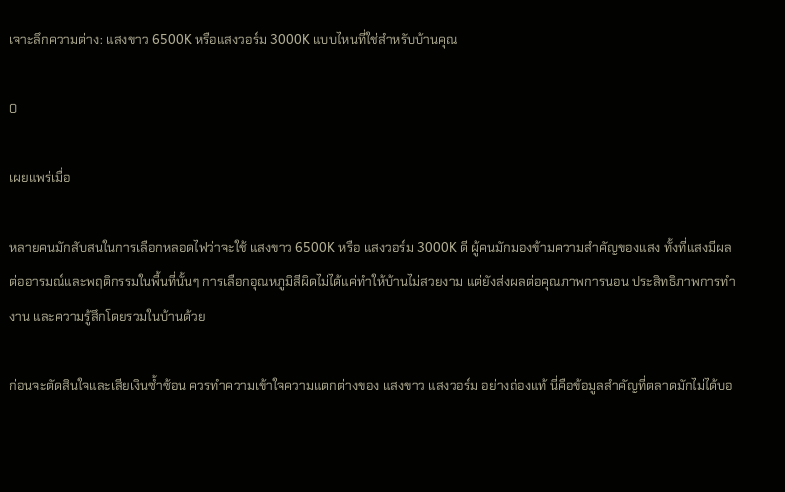เจาะลึกความต่าง: แสงขาว 6500K หรือแสงวอร์ม 3000K แบบไหนที่ใช่สำหรับบ้านคุณ

0

เผยแพร่เมื่อ

หลายคนมักสับสนในการเลือกหลอดไฟว่าจะใช้ แสงขาว 6500K หรือ แสงวอร์ม 3000K ดี ผู้คนมักมองข้ามความสำคัญของแสง ทั้งที่แสงมีผลต่ออารมณ์และพฤติกรรมในพื้นที่นั้นๆ การเลือกอุณหภูมิสีผิดไม่ได้แค่ทำให้บ้านไม่สวยงาม แต่ยังส่งผลต่อคุณภาพการนอน ประสิทธิภาพการทำงาน และความรู้สึกโดยรวมในบ้านด้วย

ก่อนจะตัดสินใจและเสียเงินซ้ำซ้อน ควรทำความเข้าใจความแตกต่างของ แสงขาว แสงวอร์ม อย่างถ่องแท้ นี่คือข้อมูลสำคัญที่ตลาดมักไม่ได้บอ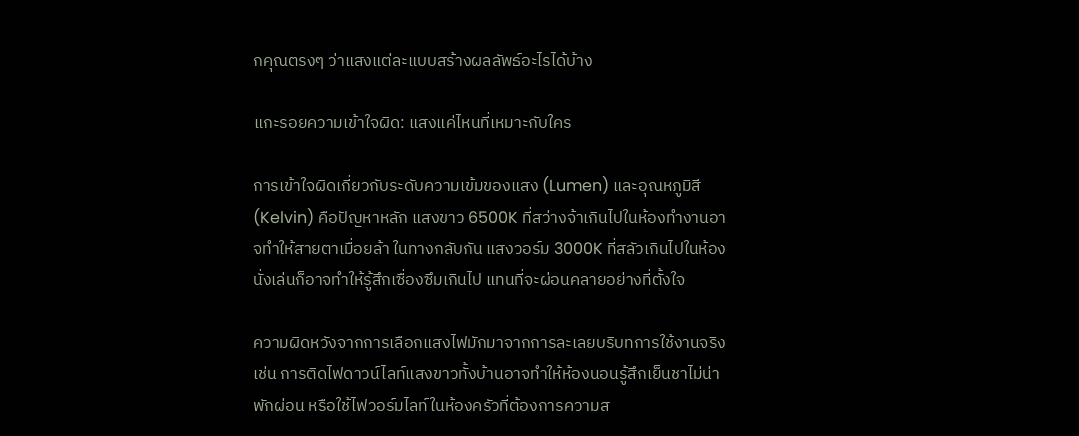กคุณตรงๆ ว่าแสงแต่ละแบบสร้างผลลัพธ์อะไรได้บ้าง

แกะรอยความเข้าใจผิด: แสงแค่ไหนที่เหมาะกับใคร

การเข้าใจผิดเกี่ยวกับระดับความเข้มของแสง (Lumen) และอุณหภูมิสี (Kelvin) คือปัญหาหลัก แสงขาว 6500K ที่สว่างจ้าเกินไปในห้องทำงานอาจทำให้สายตาเมื่อยล้า ในทางกลับกัน แสงวอร์ม 3000K ที่สลัวเกินไปในห้องนั่งเล่นก็อาจทำให้รู้สึกเซื่องซึมเกินไป แทนที่จะผ่อนคลายอย่างที่ตั้งใจ

ความผิดหวังจากการเลือกแสงไฟมักมาจากการละเลยบริบทการใช้งานจริง เช่น การติดไฟดาวน์ไลท์แสงขาวทั้งบ้านอาจทำให้ห้องนอนรู้สึกเย็นชาไม่น่าพักผ่อน หรือใช้ไฟวอร์มไลท์ในห้องครัวที่ต้องการความส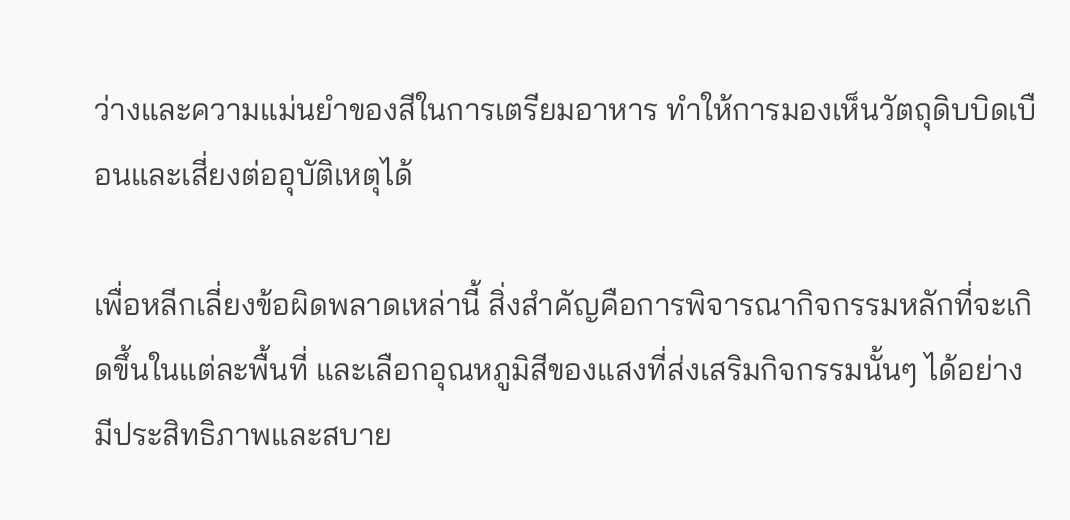ว่างและความแม่นยำของสีในการเตรียมอาหาร ทำให้การมองเห็นวัตถุดิบบิดเบือนและเสี่ยงต่ออุบัติเหตุได้

เพื่อหลีกเลี่ยงข้อผิดพลาดเหล่านี้ สิ่งสำคัญคือการพิจารณากิจกรรมหลักที่จะเกิดขึ้นในแต่ละพื้นที่ และเลือกอุณหภูมิสีของแสงที่ส่งเสริมกิจกรรมนั้นๆ ได้อย่างมีประสิทธิภาพและสบาย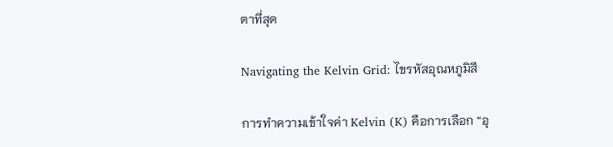ตาที่สุด

Navigating the Kelvin Grid: ไขรหัสอุณหภูมิสี

การทำความเข้าใจค่า Kelvin (K) คือการเลือก “อุ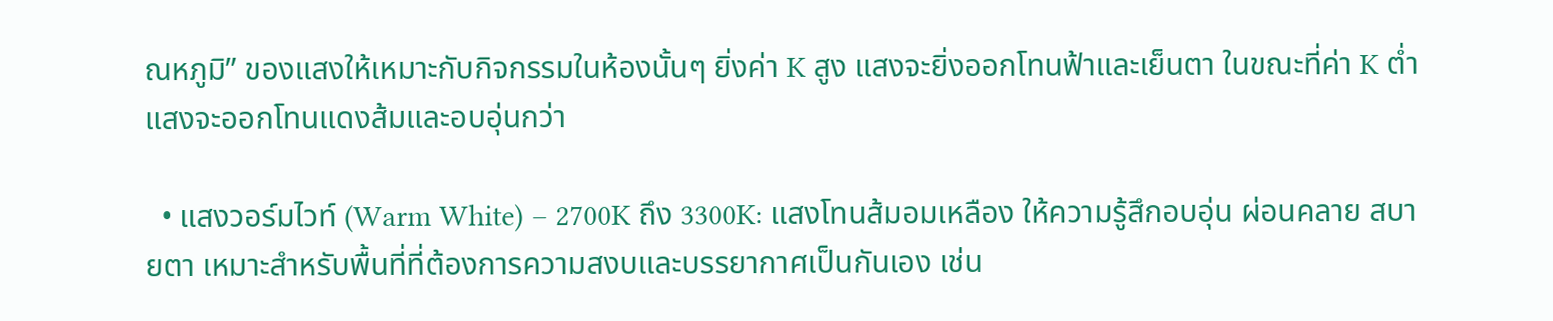ณหภูมิ” ของแสงให้เหมาะกับกิจกรรมในห้องนั้นๆ ยิ่งค่า K สูง แสงจะยิ่งออกโทนฟ้าและเย็นตา ในขณะที่ค่า K ต่ำ แสงจะออกโทนแดงส้มและอบอุ่นกว่า

  • แสงวอร์มไวท์ (Warm White) – 2700K ถึง 3300K: แสงโทนส้มอมเหลือง ให้ความรู้สึกอบอุ่น ผ่อนคลาย สบายตา เหมาะสำหรับพื้นที่ที่ต้องการความสงบและบรรยากาศเป็นกันเอง เช่น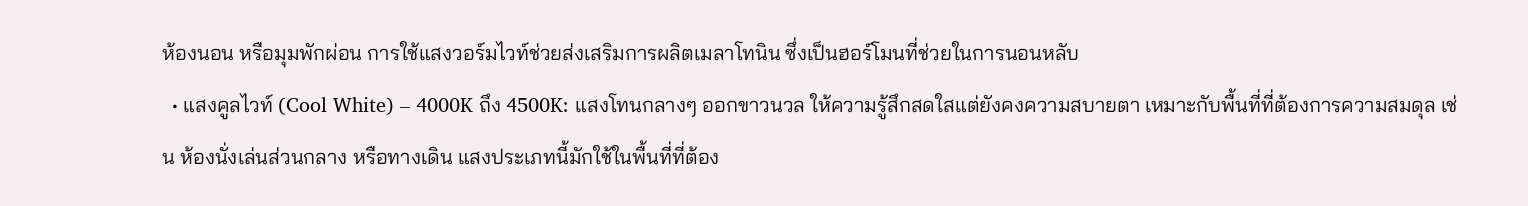ห้องนอน หรือมุมพักผ่อน การใช้แสงวอร์มไวท์ช่วยส่งเสริมการผลิตเมลาโทนิน ซึ่งเป็นฮอร์โมนที่ช่วยในการนอนหลับ
  • แสงคูลไวท์ (Cool White) – 4000K ถึง 4500K: แสงโทนกลางๆ ออกขาวนวล ให้ความรู้สึกสดใสแต่ยังคงความสบายตา เหมาะกับพื้นที่ที่ต้องการความสมดุล เช่น ห้องนั่งเล่นส่วนกลาง หรือทางเดิน แสงประเภทนี้มักใช้ในพื้นที่ที่ต้อง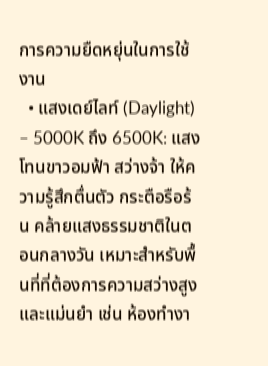การความยืดหยุ่นในการใช้งาน
  • แสงเดย์ไลท์ (Daylight) – 5000K ถึง 6500K: แสงโทนขาวอมฟ้า สว่างจ้า ให้ความรู้สึกตื่นตัว กระตือรือร้น คล้ายแสงธรรมชาติในตอนกลางวัน เหมาะสำหรับพื้นที่ที่ต้องการความสว่างสูงและแม่นยำ เช่น ห้องทำงา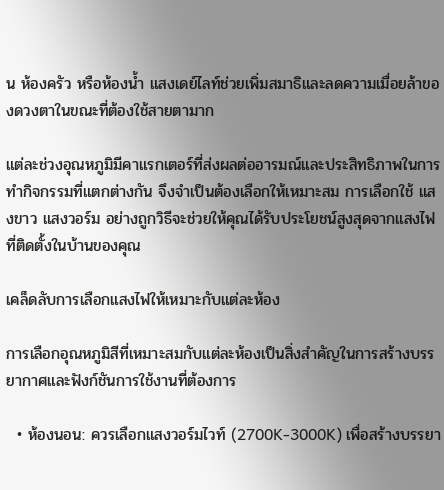น ห้องครัว หรือห้องน้ำ แสงเดย์ไลท์ช่วยเพิ่มสมาธิและลดความเมื่อยล้าของดวงตาในขณะที่ต้องใช้สายตามาก

แต่ละช่วงอุณหภูมิมีคาแรกเตอร์ที่ส่งผลต่ออารมณ์และประสิทธิภาพในการทำกิจกรรมที่แตกต่างกัน จึงจำเป็นต้องเลือกให้เหมาะสม การเลือกใช้ แสงขาว แสงวอร์ม อย่างถูกวิธีจะช่วยให้คุณได้รับประโยชน์สูงสุดจากแสงไฟที่ติดตั้งในบ้านของคุณ

เคล็ดลับการเลือกแสงไฟให้เหมาะกับแต่ละห้อง

การเลือกอุณหภูมิสีที่เหมาะสมกับแต่ละห้องเป็นสิ่งสำคัญในการสร้างบรรยากาศและฟังก์ชันการใช้งานที่ต้องการ

  • ห้องนอน: ควรเลือกแสงวอร์มไวท์ (2700K-3000K) เพื่อสร้างบรรยา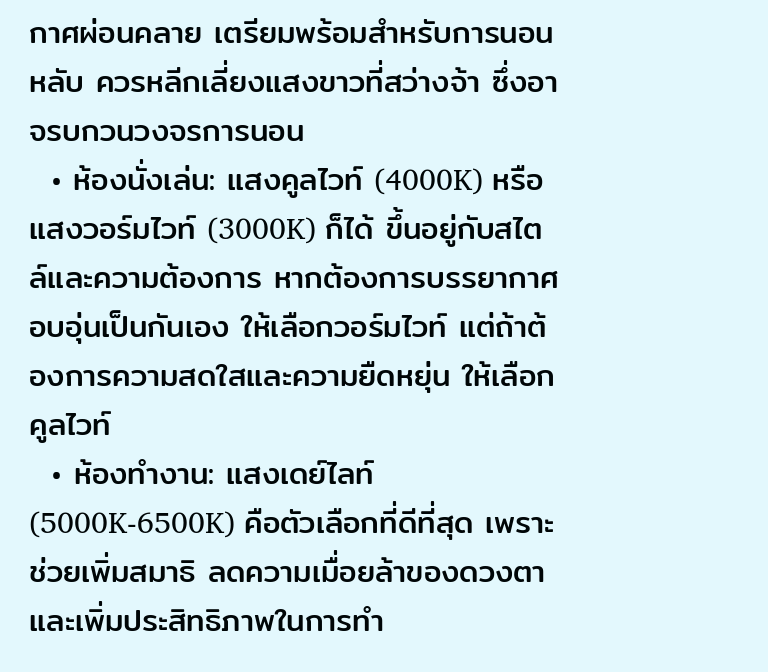กาศผ่อนคลาย เตรียมพร้อมสำหรับการนอนหลับ ควรหลีกเลี่ยงแสงขาวที่สว่างจ้า ซึ่งอาจรบกวนวงจรการนอน
  • ห้องนั่งเล่น: แสงคูลไวท์ (4000K) หรือแสงวอร์มไวท์ (3000K) ก็ได้ ขึ้นอยู่กับสไตล์และความต้องการ หากต้องการบรรยากาศอบอุ่นเป็นกันเอง ให้เลือกวอร์มไวท์ แต่ถ้าต้องการความสดใสและความยืดหยุ่น ให้เลือกคูลไวท์
  • ห้องทำงาน: แสงเดย์ไลท์ (5000K-6500K) คือตัวเลือกที่ดีที่สุด เพราะช่วยเพิ่มสมาธิ ลดความเมื่อยล้าของดวงตา และเพิ่มประสิทธิภาพในการทำ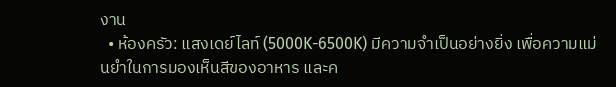งาน
  • ห้องครัว: แสงเดย์ไลท์ (5000K-6500K) มีความจำเป็นอย่างยิ่ง เพื่อความแม่นยำในการมองเห็นสีของอาหาร และค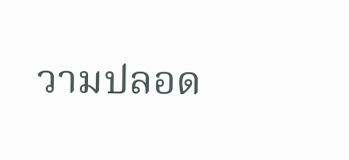วามปลอด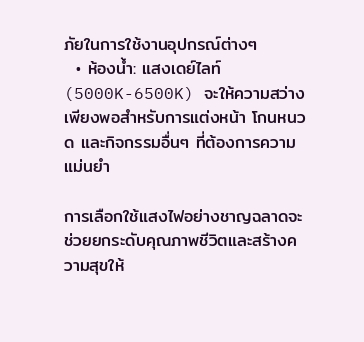ภัยในการใช้งานอุปกรณ์ต่างๆ
  • ห้องน้ำ: แสงเดย์ไลท์ (5000K-6500K) จะให้ความสว่างเพียงพอสำหรับการแต่งหน้า โกนหนวด และกิจกรรมอื่นๆ ที่ต้องการความแม่นยำ

การเลือกใช้แสงไฟอย่างชาญฉลาดจะช่วยยกระดับคุณภาพชีวิตและสร้างความสุขให้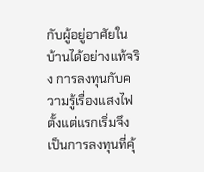กับผู้อยู่อาศัยในบ้านได้อย่างแท้จริง การลงทุนกับความรู้เรื่องแสงไฟตั้งแต่แรกเริ่มจึงเป็นการลงทุนที่คุ้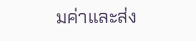มค่าและส่ง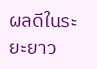ผลดีในระยะยาว